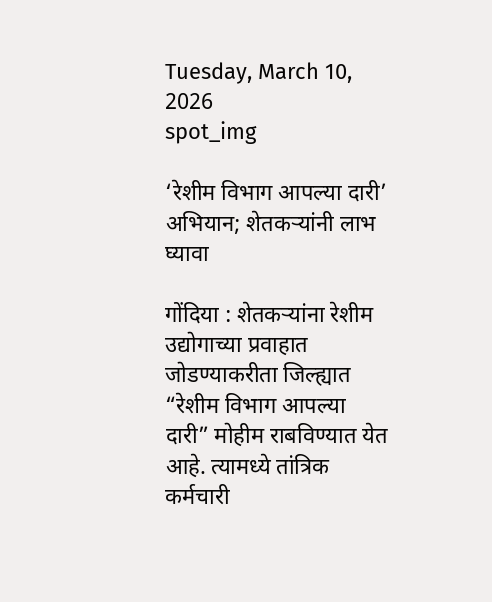Tuesday, March 10, 2026
spot_img

‘रेशीम विभाग आपल्या दारी’ अभियान; शेतकऱ्यांनी लाभ घ्यावा

गोंदिया : शेतकऱ्यांना रेशीम उद्योगाच्या प्रवाहात जोडण्याकरीता जिल्ह्यात “रेशीम विभाग आपल्या दारी” मोहीम राबविण्यात येत आहे. त्यामध्ये तांत्रिक कर्मचारी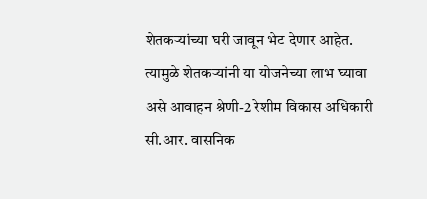शेतकऱ्यांच्या घरी जावून भेट देणार आहेत. त्यामुळे शेतकऱ्यांनी या योजनेच्या लाभ घ्यावा असे आवाहन श्रेणी-2 रेशीम विकास अधिकारी सी.आर. वासनिक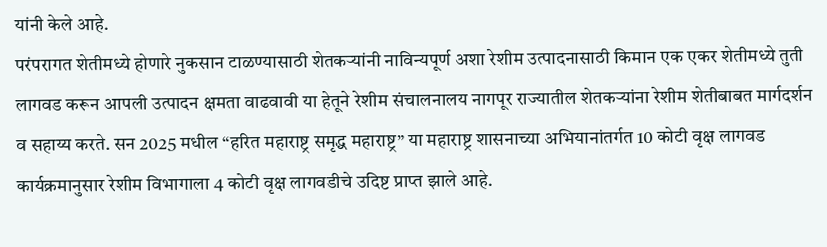यांनी केले आहे.
परंपरागत शेतीमध्ये होणारे नुकसान टाळण्यासाठी शेतकऱ्यांनी नाविन्यपूर्ण अशा रेशीम उत्पादनासाठी किमान एक एकर शेतीमध्ये तुती लागवड करून आपली उत्पादन क्षमता वाढवावी या हेतूने रेशीम संचालनालय नागपूर राज्यातील शेतकऱ्यांना रेशीम शेतीबाबत मार्गदर्शन व सहाय्य करते. सन 2025 मधील “हरित महाराष्ट्र समृद्ध महाराष्ट्र” या महाराष्ट्र शासनाच्या अभियानांतर्गत 10 कोटी वृक्ष लागवड कार्यक्रमानुसार रेशीम विभागाला 4 कोटी वृक्ष लागवडीचे उदिष्ट प्राप्त झाले आहे.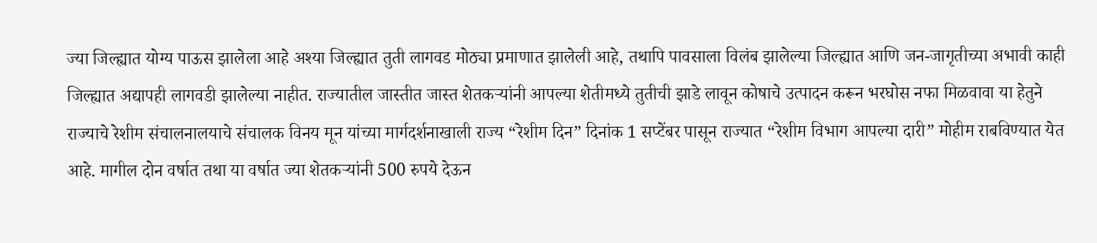ज्या जिल्ह्यात योग्य पाऊस झालेला आहे अश्या जिल्ह्यात तुती लागवड मोठ्या प्रमाणात झालेली आहे, तथापि पावसाला विलंब झालेल्या जिल्ह्यात आणि जन-जागृतीच्या अभावी काही जिल्ह्यात अद्यापही लागवडी झालेल्या नाहीत. राज्यातील जास्तीत जास्त शेतकऱ्यांनी आपल्या शेतीमध्ये तुतीची झाडे लावून कोषाचे उत्पादन करून भरघोस नफा मिळवावा या हेतुने राज्याचे रेशीम संचालनालयाचे संचालक विनय मून यांच्या मार्गदर्शनाखाली राज्य “रेशीम दिन” दिनांक 1 सप्टेंबर पासून राज्यात “रेशीम विभाग आपल्या दारी” मोहीम राबविण्यात येत आहे. मागील दोन वर्षात तथा या वर्षात ज्या शेतकऱ्यांनी 500 रुपये देऊन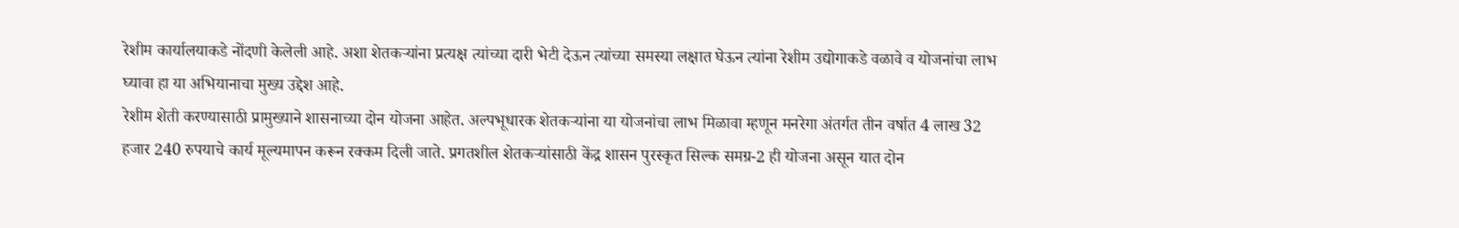रेशीम कार्यालयाकडे नोंदणी केलेली आहे. अशा शेतकऱ्यांना प्रत्यक्ष त्यांच्या दारी भेटी देऊन त्यांच्या समस्या लक्षात घेऊन त्यांना रेशीम उद्योगाकडे वळावे व योजनांचा लाभ घ्यावा हा या अभियानाचा मुख्य उद्देश आहे.
रेशीम शेती करण्यासाठी प्रामुख्याने शासनाच्या दोन योजना आहेत. अल्पभूधारक शेतकऱ्यांना या योजनांचा लाभ मिळावा म्हणून मनरेगा अंतर्गत तीन वर्षात 4 लाख 32 हजार 240 रुपयाचे कार्य मूल्यमापन करून रक्कम दिली जाते. प्रगतशील शेतकऱ्यांसाठी केंद्र शासन पुरस्कृत सिल्क समग्र-2 ही योजना असून यात दोन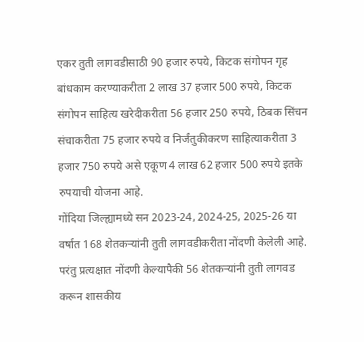एकर तुती लागवडीसाठी 90 हजार रुपये, किटक संगोपन गृह बांधकाम करण्याकरीता 2 लाख 37 हजार 500 रुपये, किटक संगोपन साहित्य खरेदीकरीता 56 हजार 250 रुपये, ठिबक सिंचन संचाकरीता 75 हजार रुपये व निर्जंतुकीकरण साहित्याकरीता 3 हजार 750 रुपये असे एकूण 4 लाख 62 हजार 500 रुपये इतके रुपयाची योजना आहे.
गोंदिया जिल्ह्यामध्ये सन 2023-24, 2024-25, 2025-26 या वर्षात 168 शेतकऱ्यांनी तुती लागवडीकरीता नोंदणी केलेली आहे. परंतु प्रत्यक्षात नोंदणी केल्यापैकी 56 शेतकऱ्यांनी तुती लागवड करून शासकीय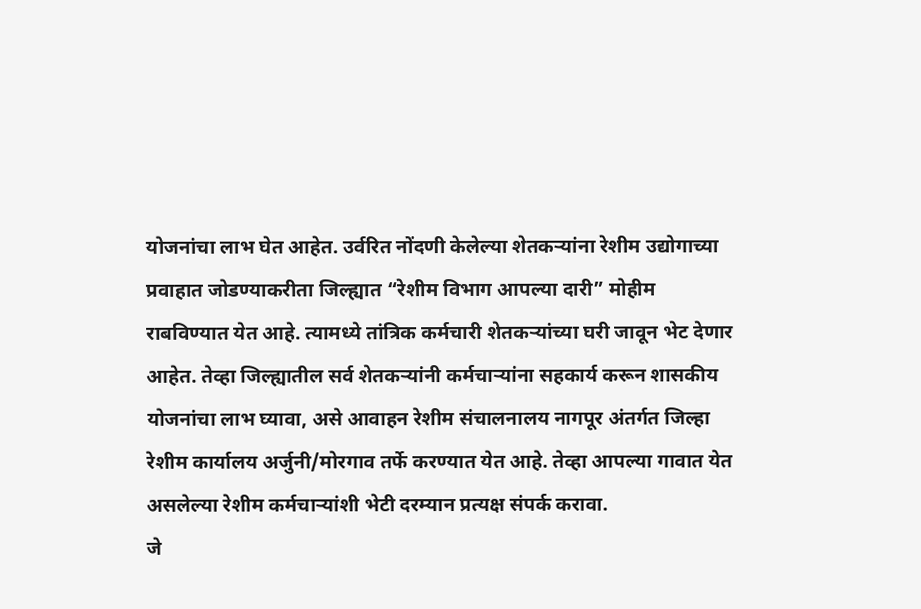योजनांचा लाभ घेत आहेत. उर्वरित नोंदणी केलेल्या शेतकऱ्यांना रेशीम उद्योगाच्या प्रवाहात जोडण्याकरीता जिल्ह्यात “रेशीम विभाग आपल्या दारी” मोहीम राबविण्यात येत आहे. त्यामध्ये तांत्रिक कर्मचारी शेतकऱ्यांच्या घरी जावून भेट देणार आहेत. तेव्हा जिल्ह्यातील सर्व शेतकऱ्यांनी कर्मचाऱ्यांना सहकार्य करून शासकीय योजनांचा लाभ घ्यावा, असे आवाहन रेशीम संचालनालय नागपूर अंतर्गत जिल्हा रेशीम कार्यालय अर्जुनी/मोरगाव तर्फे करण्यात येत आहे. तेव्हा आपल्या गावात येत असलेल्या रेशीम कर्मचाऱ्यांशी भेटी दरम्यान प्रत्यक्ष संपर्क करावा.
जे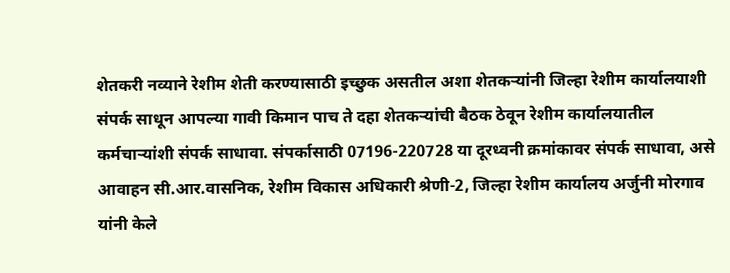शेतकरी नव्याने रेशीम शेती करण्यासाठी इच्छुक असतील अशा शेतकऱ्यांनी जिल्हा रेशीम कार्यालयाशी संपर्क साधून आपल्या गावी किमान पाच ते दहा शेतकऱ्यांची बैठक ठेवून रेशीम कार्यालयातील कर्मचाऱ्यांशी संपर्क साधावा. संपर्कासाठी 07196-220728 या दूरध्वनी क्रमांकावर संपर्क साधावा, असे आवाहन सी.आर.वासनिक, रेशीम विकास अधिकारी श्रेणी-2, जिल्हा रेशीम कार्यालय अर्जुनी मोरगाव यांनी केले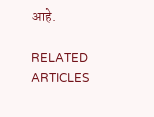आहे.

RELATED ARTICLES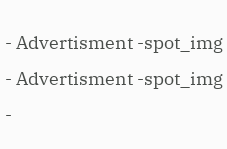- Advertisment -spot_img
- Advertisment -spot_img
-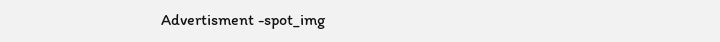Advertisment -spot_img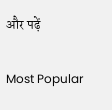और पढ़ें

Most Popular